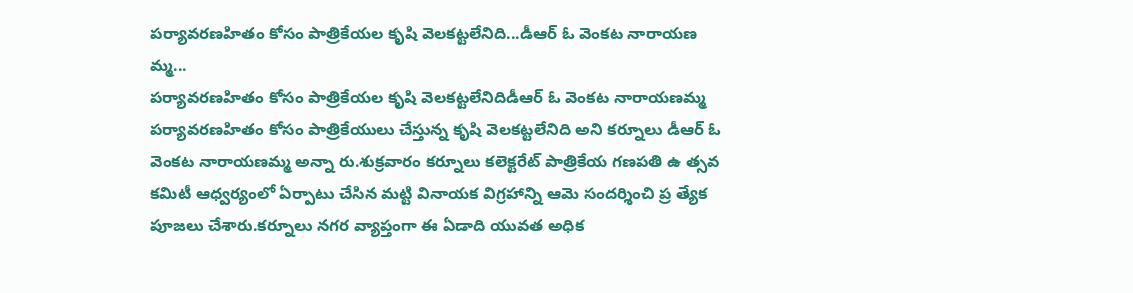పర్యావరణహితం కోసం పాత్రికేయల కృషి వెలకట్టలేనిది...డీఆర్ ఓ వెంకట నారాయణ మ్మ...
పర్యావరణహితం కోసం పాత్రికేయల కృషి వెలకట్టలేనిదిడీఆర్ ఓ వెంకట నారాయణమ్మ
పర్యావరణహితం కోసం పాత్రికేయులు చేస్తున్న కృషి వెలకట్టలేనిది అని కర్నూలు డీఆర్ ఓ వెంకట నారాయణమ్మ అన్నా రు.శుక్రవారం కర్నూలు కలెక్టరేట్ పాత్రికేయ గణపతి ఉ త్సవ కమిటీ ఆధ్వర్యంలో ఏర్పాటు చేసిన మట్టి వినాయక విగ్రహాన్ని ఆమె సందర్శించి ప్ర త్యేక పూజలు చేశారు.కర్నూలు నగర వ్యాప్తంగా ఈ ఏడాది యువత అధిక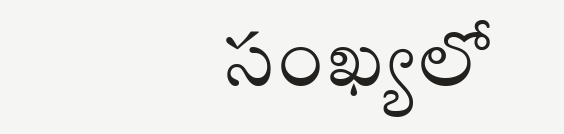సంఖ్యలో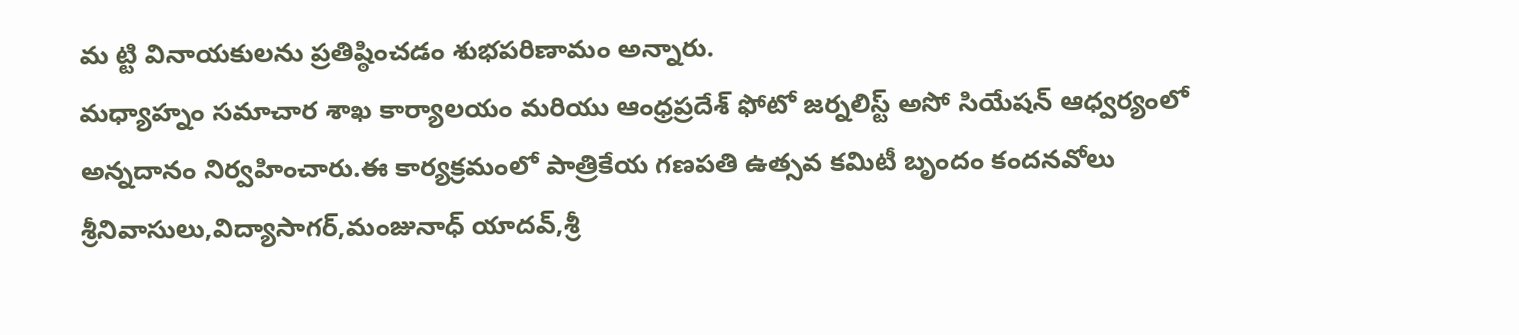మ ట్టి వినాయకులను ప్రతిష్ఠించడం శుభపరిణామం అన్నారు.
మధ్యాహ్నం సమాచార శాఖ కార్యాలయం మరియు ఆంధ్రప్రదేశ్ ఫోటో జర్నలిస్ట్ అసో సియేషన్ ఆధ్వర్యంలో అన్నదానం నిర్వహించారు.ఈ కార్యక్రమంలో పాత్రికేయ గణపతి ఉత్సవ కమిటీ బృందం కందనవోలు శ్రీనివాసులు,విద్యాసాగర్,మంజునాధ్ యాదవ్,శ్రీ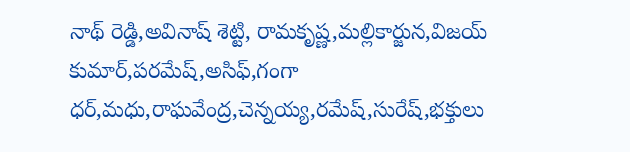నాథ్ రెడ్డి,అవినాష్ శెట్టి, రామకృష్ణ,మల్లికార్జున,విజయ్ కుమార్,పరమేష్,అసిఫ్,గంగా ధర్,మధు,రాఘవేంద్ర,చెన్నయ్య,రమేష్,సురేష్,భక్తులు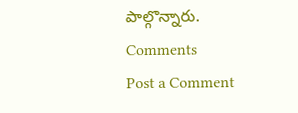పాల్గొన్నారు.
Comments
Post a Comment